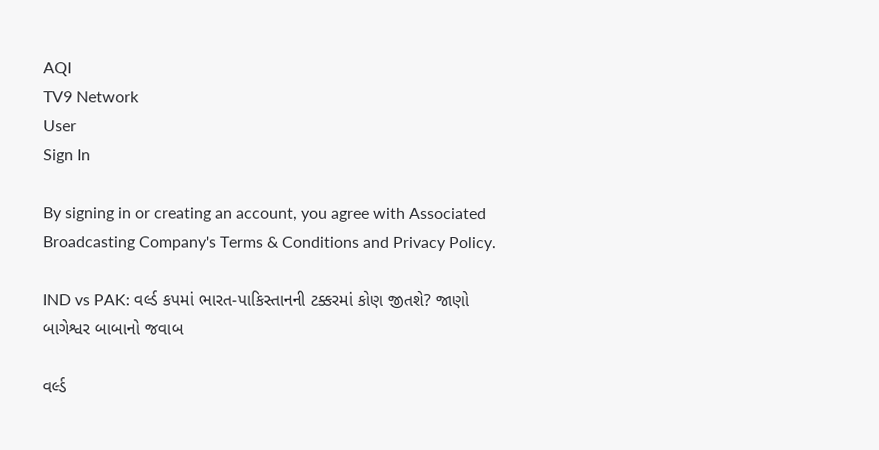AQI
TV9 Network
User
Sign In

By signing in or creating an account, you agree with Associated Broadcasting Company's Terms & Conditions and Privacy Policy.

IND vs PAK: વર્લ્ડ કપમાં ભારત-પાકિસ્તાનની ટક્કરમાં કોણ જીતશે? જાણો બાગેશ્વર બાબાનો જવાબ

વર્લ્ડ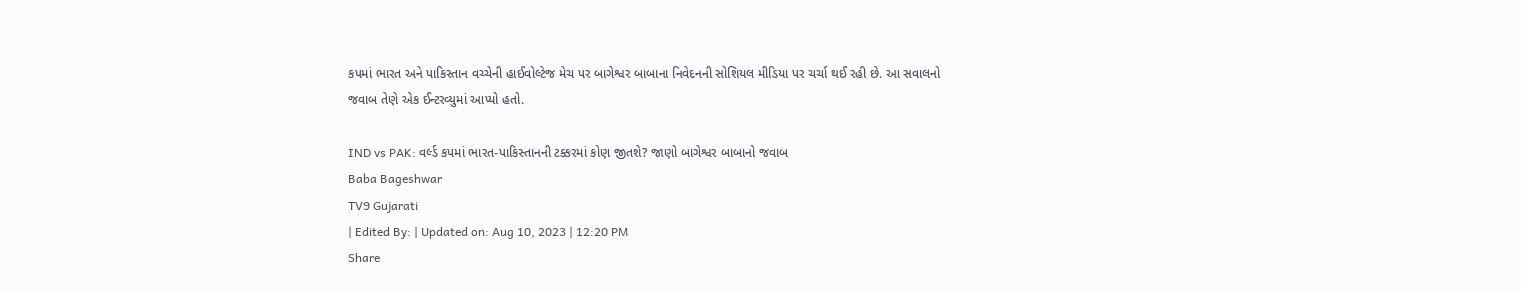કપમાં ભારત અને પાકિસ્તાન વચ્ચેની હાઈવોલ્ટેજ મેચ પર બાગેશ્વર બાબાના નિવેદનની સોશિયલ મીડિયા પર ચર્ચા થઈ રહી છે. આ સવાલનો જવાબ તેણે એક ઈન્ટરવ્યુમાં આપ્યો હતો.

IND vs PAK: વર્લ્ડ કપમાં ભારત-પાકિસ્તાનની ટક્કરમાં કોણ જીતશે? જાણો બાગેશ્વર બાબાનો જવાબ
Baba Bageshwar
TV9 Gujarati
| Edited By: | Updated on: Aug 10, 2023 | 12:20 PM
Share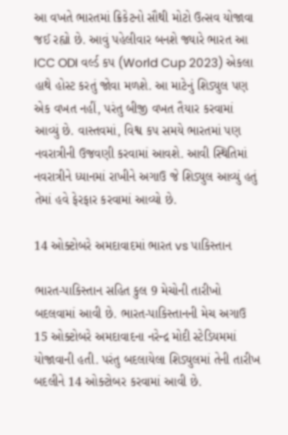આ વખતે ભારતમાં ક્રિકેટનો સૌથી મોટો ઉત્સવ યોજાવા જઈ રહ્યો છે. આવું પહેલીવાર બનશે જ્યારે ભારત આ ICC ODI વર્લ્ડ કપ (World Cup 2023) એકલા હાથે હોસ્ટ કરતું જોવા મળશે. આ માટેનું શિડ્યુલ પણ એક વખત નહીં, પરંતુ બીજી વખત તૈયાર કરવામાં આવ્યું છે. વાસ્તવમાં, વિશ્વ કપ સમયે ભારતમાં પણ નવરાત્રીની ઉજવણી કરવામાં આવશે. આવી સ્થિતિમાં નવરાત્રીને ધ્યાનમાં રાખીને અગાઉ જે શિડ્યુલ આવ્યું હતું તેમાં હવે ફેરફાર કરવામાં આવ્યો છે.

14 ઓક્ટોબરે અમદાવાદમાં ભારત vs પાકિસ્તાન

ભારત-પાકિસ્તાન સહિત કુલ 9 મેચોની તારીખો બદલવામાં આવી છે. ભારત-પાકિસ્તાનની મેચ અગાઉ 15 ઓક્ટોબરે અમદાવાદના નરેન્દ્ર મોદી સ્ટેડિયમમાં યોજાવાની હતી. પરંતુ બદલાયેલા શિડ્યુલમાં તેની તારીખ બદલીને 14 ઓક્ટોબર કરવામાં આવી છે.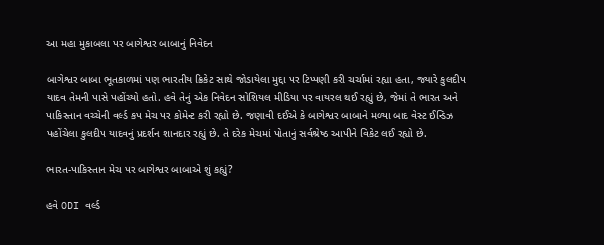આ મહા મુકાબલા પર બાગેશ્વર બાબાનું નિવેદન

બાગેશ્વર બાબા ભૂતકાળમાં પણ ભારતીય ક્રિકેટ સાથે જોડાયેલા મુદ્દા પર ટિપ્પણી કરી ચર્ચામાં રહ્યા હતા, જ્યારે કુલદીપ યાદવ તેમની પાસે પહોંચ્યો હતો. હવે તેનું એક નિવેદન સોશિયલ મીડિયા પર વાયરલ થઈ રહ્યું છે, જેમાં તે ભારત અને પાકિસ્તાન વચ્ચેની વર્લ્ડ કપ મેચ પર કોમેન્ટ કરી રહ્યો છે. જણાવી દઈએ કે બાગેશ્વર બાબાને મળ્યા બાદ વેસ્ટ ઈન્ડિઝ પહોંચેલા કુલદીપ યાદવનું પ્રદર્શન શાનદાર રહ્યું છે. તે દરેક મેચમાં પોતાનું સર્વશ્રેષ્ઠ આપીને વિકેટ લઈ રહ્યો છે.

ભારત-પાકિસ્તાન મેચ પર બાગેશ્વર બાબાએ શું કહ્યું?

હવે ODI વર્લ્ડ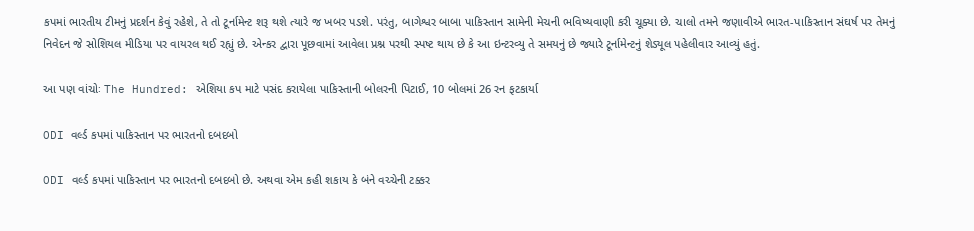કપમાં ભારતીય ટીમનું પ્રદર્શન કેવું રહેશે, તે તો ટૂર્નામેન્ટ શરૂ થશે ત્યારે જ ખબર પડશે. પરંતુ, બાગેશ્વર બાબા પાકિસ્તાન સામેની મેચની ભવિષ્યવાણી કરી ચૂક્યા છે. ચાલો તમને જણાવીએ ભારત-પાકિસ્તાન સંઘર્ષ પર તેમનું નિવેદન જે સોશિયલ મીડિયા પર વાયરલ થઈ રહ્યું છે. એન્કર દ્વારા પૂછવામાં આવેલા પ્રશ્ન પરથી સ્પષ્ટ થાય છે કે આ ઇન્ટરવ્યુ તે સમયનું છે જ્યારે ટૂર્નામેન્ટનું શેડ્યૂલ પહેલીવાર આવ્યું હતું.

આ પણ વાંચોઃ The Hundred: એશિયા કપ માટે પસંદ કરાયેલા પાકિસ્તાની બોલરની પિટાઈ, 10 બોલમાં 26 રન ફટકાર્યા

ODI વર્લ્ડ કપમાં પાકિસ્તાન પર ભારતનો દબદબો

ODI વર્લ્ડ કપમાં પાકિસ્તાન પર ભારતનો દબદબો છે. અથવા એમ કહી શકાય કે બંને વચ્ચેની ટક્કર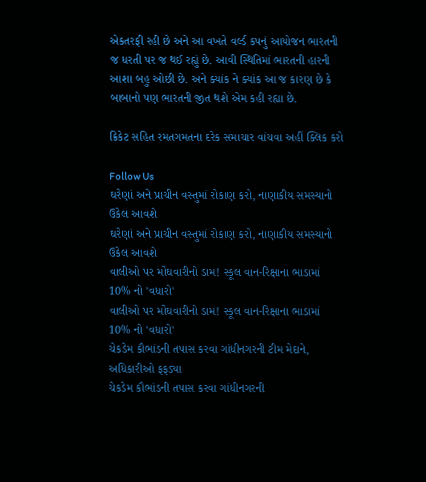એકતરફી રહી છે અને આ વખતે વર્લ્ડ કપનું આયોજન ભારતની જ ધરતી પર જ થઈ રહ્યું છે. આવી સ્થિતિમાં ભારતની હારની આશા બહુ ઓછી છે. અને ક્યાંક ને ક્યાંક આ જ કારણ છે કે બાબાનો પણ ભારતની જીત થશે એમ કહી રહ્યા છે.

ક્રિકેટ સહિત રમતગમતના દરેક સમાચાર વાંચવા અહીં ક્લિક કરો

Follow Us
ઘરેણાં અને પ્રાચીન વસ્તુમાં રોકાણ કરો, નાણાકીય સમસ્યાનો ઉકેલ આવશે
ઘરેણાં અને પ્રાચીન વસ્તુમાં રોકાણ કરો, નાણાકીય સમસ્યાનો ઉકેલ આવશે
વાલીઓ પર મોંઘવારીનો ડામ! સ્કૂલ વાન-રિક્ષાના ભાડામાં 10% નો 'વધારો'
વાલીઓ પર મોંઘવારીનો ડામ! સ્કૂલ વાન-રિક્ષાના ભાડામાં 10% નો 'વધારો'
ચેકડેમ કૌભાંડની તપાસ કરવા ગાંધીનગરની ટીમ મેદાને, અધિકારીઓ ફફડ્યા
ચેકડેમ કૌભાંડની તપાસ કરવા ગાંધીનગરની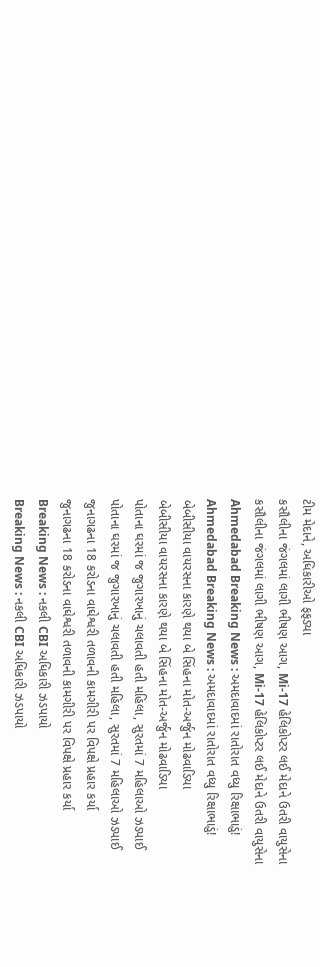ટીમ મેદાને, અધિકારીઓ ફફડ્યા
કસૌલીના જંગલમાં લાગી ભીષણ આગ, Mi-17 હેલિકોપ્ટર લઈ મેદાને ઉતરી વાયુસેના
કસૌલીના જંગલમાં લાગી ભીષણ આગ, Mi-17 હેલિકોપ્ટર લઈ મેદાને ઉતરી વાયુસેના
Ahmedabad Breaking News : અમદાવાદમાં રાતોરાત વધ્યુ રિક્ષાભાડું!
Ahmedabad Breaking News : અમદાવાદમાં રાતોરાત વધ્યુ રિક્ષાભાડું!
બેબીસીયા વાયરસના કારણે થયા બે સિંહના મોત-અર્જુન મોઢવાડિયા
બેબીસીયા વાયરસના કારણે થયા બે સિંહના મોત-અર્જુન મોઢવાડિયા
પોતાના ઘરમાં જ જુગારખાનું ચલાવતી હતી મહિલા, સુરતમાં 7 મહિલાઓ ઝડપાઈ
પોતાના ઘરમાં જ જુગારખાનું ચલાવતી હતી મહિલા, સુરતમાં 7 મહિલાઓ ઝડપાઈ
જુનાગઢના 18 કરોડના વાઘેશ્વરી તળાવની કામગીરી પર વિપક્ષે પ્રહાર કર્યા
જુનાગઢના 18 કરોડના વાઘેશ્વરી તળાવની કામગીરી પર વિપક્ષે પ્રહાર કર્યા
Breaking News : નકલી CBI અધિકારી ઝડપાયો
Breaking News : નકલી CBI અધિકારી ઝડપાયો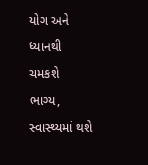યોગ અને ધ્યાનથી ચમકશે ભાગ્ય, સ્વાસ્થ્યમાં થશે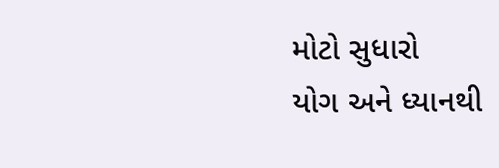મોટો સુધારો
યોગ અને ધ્યાનથી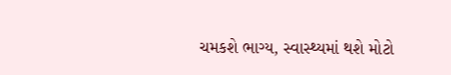ચમકશે ભાગ્ય, સ્વાસ્થ્યમાં થશે મોટો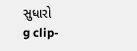સુધારો
g clip-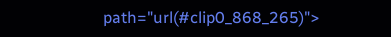path="url(#clip0_868_265)">